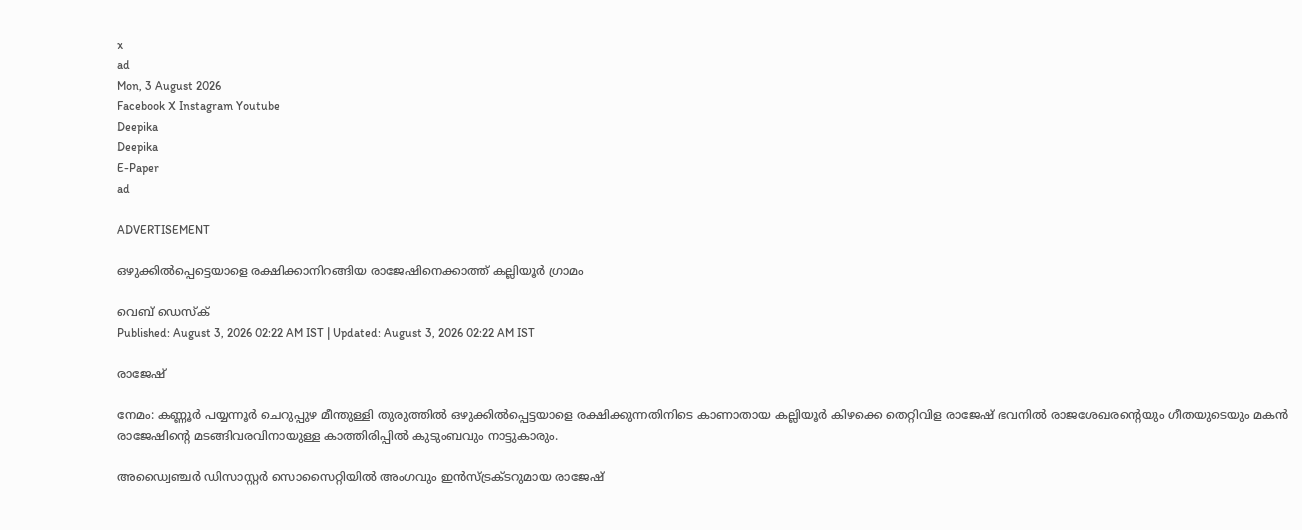x
ad
Mon, 3 August 2026
Facebook X Instagram Youtube
Deepika
Deepika
E-Paper
ad

ADVERTISEMENT

ഒഴുക്കിൽപ്പെട്ടെയാളെ രക്ഷിക്കാനിറങ്ങിയ രാജേഷിനെക്കാത്ത് കല്ലിയൂർ ഗ്രാമം

വെബ് ഡെസ്ക്
Published: August 3, 2026 02:22 AM IST | Updated: August 3, 2026 02:22 AM IST

രാജേഷ്

നേമം: കണ്ണൂർ പയ്യന്നൂർ ചെറുപ്പുഴ മീന്തുള്ളി തുരുത്തിൽ ഒഴുക്കിൽപ്പെട്ടയാളെ രക്ഷിക്കുന്നതിനിടെ കാണാതായ കല്ലിയൂർ കിഴക്കെ തെറ്റിവിള രാജേഷ് ഭവനിൽ രാജശേഖരന്‍റെയും ഗീതയുടെയും മകൻ രാജേഷിന്‍റെ മടങ്ങിവരവിനായുള്ള കാത്തിരിപ്പിൽ കുടുംബവും നാട്ടുകാരും.

അഡ്വൈഞ്ചർ ഡിസാസ്റ്റർ സൊസൈറ്റിയിൽ അംഗവും ഇൻസ്ട്രക്ടറുമായ രാജേഷ്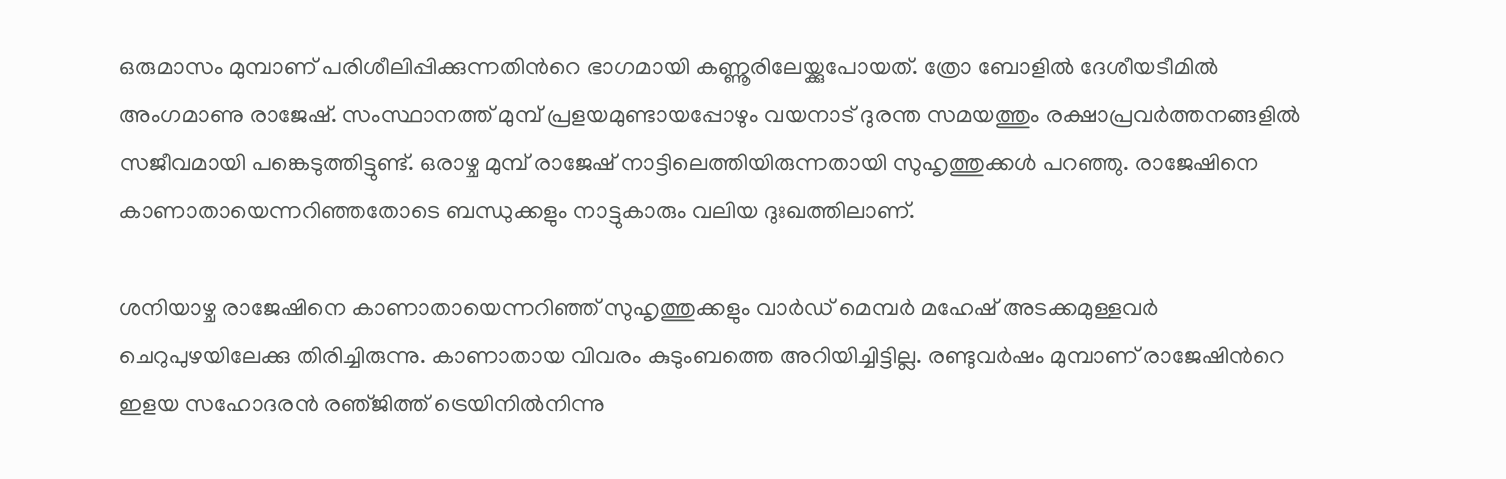ഒരുമാസം മുമ്പാണ് പരിശീലിപ്പിക്കുന്നതിന്‍റെ ഭാഗമായി കണ്ണൂരിലേയ്ക്കുപോയത്. ത്രോ ബോളിൽ ദേശീയടീമിൽ അംഗമാണു രാജേഷ്. സംസ്ഥാനത്ത് മുമ്പ് പ്രളയമുണ്ടായപ്പോഴും വയനാട് ദുരന്ത സമയത്തും രക്ഷാപ്രവർത്തനങ്ങളിൽ സജീവമായി പങ്കെടുത്തിട്ടുണ്ട്. ഒരാഴ്ച മുമ്പ് രാജേഷ് നാട്ടിലെത്തിയിരുന്നതായി സുഹൃത്തുക്കൾ പറഞ്ഞു. രാജേഷിനെ കാണാതായെന്നറിഞ്ഞതോടെ ബന്ധുക്കളും നാട്ടുകാരും വലിയ ദുഃഖത്തിലാണ്.

ശനിയാഴ്ച രാജേഷിനെ കാണാതായെന്നറിഞ്ഞ് സുഹൃത്തുക്കളും വാർഡ് മെമ്പർ മഹേഷ് അടക്കമുള്ളവർ ചെറുപുഴയിലേക്കു തിരിച്ചിരുന്നു. കാണാതായ വിവരം കുടുംബത്തെ അറിയിച്ചിട്ടില്ല. രണ്ടുവർഷം മുമ്പാണ് രാജേഷിന്‍റെ ഇളയ സഹോദരൻ രഞ്‌ജിത്ത് ട്രെയിനിൽനിന്നു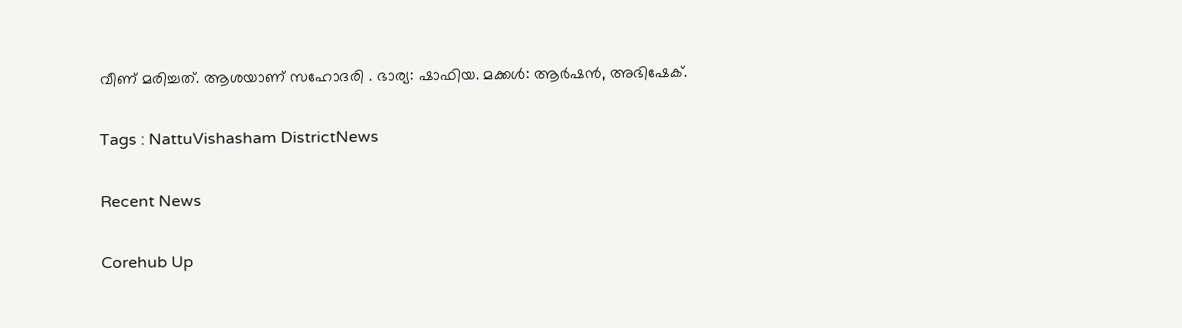വീണ് മരിച്ചത്. ആശയാണ് സഹോദരി . ഭാര്യ: ഷാഫിയ. മക്കൾ: ആർഷൻ, അഭിഷേക്.

Tags : NattuVishasham DistrictNews

Recent News

Corehub Up